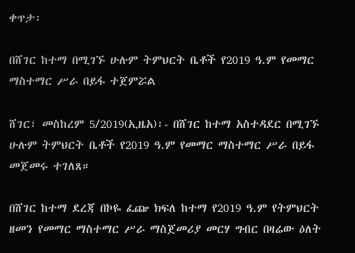ቀጥታ፡

በሸገር ከተማ በሚገኙ ሁሉም ትምህርት ቤቶች የ2019 ዓ.ም የመማር ማስተማር ሥራ በይፋ ተጀምሯል

ሸገር፣ መስከረም 5/2019(ኢዜአ)፡- በሸገር ከተማ አስተዳደር በሚገኙ ሁሉም ትምህርት ቤቶች የ2019 ዓ.ም የመማር ማስተማር ሥራ በይፋ መጀመሩ ተገለጸ።

በሸገር ከተማ ደረጃ በኮዬ ፈጬ ክፍለ ከተማ የ2019 ዓ.ም የትምህርት ዘመን የመማር ማስተማር ሥራ ማስጀመሪያ መርሃ ግብር በዛሬው ዕለት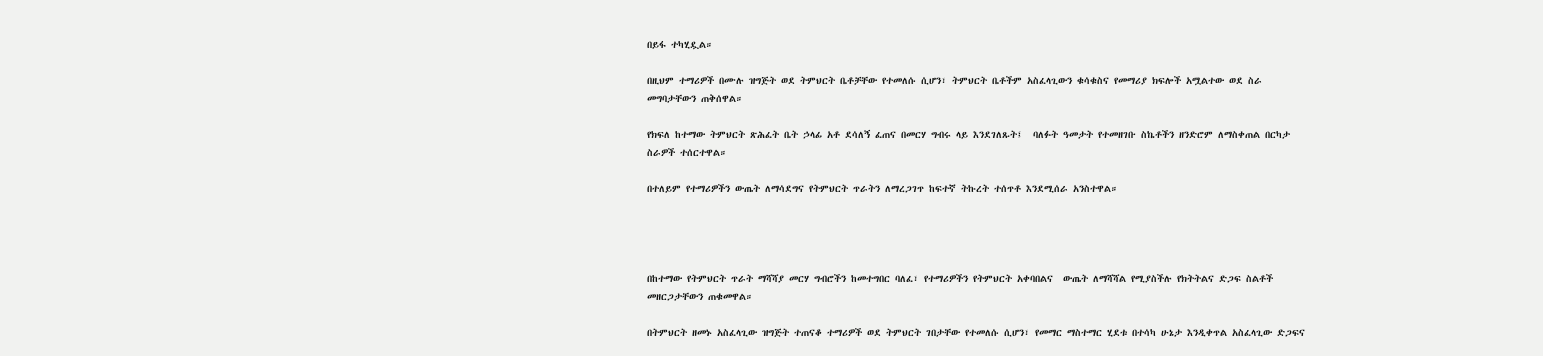በይፋ ተካሂዷል።

በዚህም ተማሪዎች በሙሉ ዝግጅት ወደ ትምህርት ቤቶቻቸው የተመለሱ ሲሆን፣ ትምህርት ቤቶችም አስፈላጊውን ቁሳቁስና የመማሪያ ክፍሎች አሟልተው ወደ ስራ መግባታቸውን ጠቅሰዋል።

የክፍለ ከተማው ትምህርት ጽሕፈት ቤት ኃላፊ አቶ ደሳለኝ ፈጠና በመርሃ ግብሩ ላይ እንደገለጹት፤  ባለፉት ዓመታት የተመዘገቡ ስኬቶችን ዘንድሮም ለማስቀጠል በርካታ ስራዎች ተሰርተዋል።

በተለይም የተማሪዎችን ውጤት ለማሳደግና የትምህርት ጥራትን ለማረጋገጥ ከፍተኛ ትኩረት ተሰጥቶ እንደሚሰራ አንስተዋል።




በከተማው የትምህርት ጥራት ማሻሻያ መርሃ ግብሮችን ከመተግበር ባለፈ፣ የተማሪዎችን የትምህርት አቀባበልና  ውጤት ለማሻሻል የሚያስችሉ የክትትልና ድጋፍ ስልቶች መዘርጋታቸውን ጠቁመዋል።

በትምህርት ዘመኑ አስፈላጊው ዝግጅት ተጠናቆ ተማሪዎች ወደ ትምህርት ገበታቸው የተመለሱ ሲሆን፣ የመማር ማስተማር ሂደቱ በተሳካ ሁኔታ እንዲቀጥል አስፈላጊው ድጋፍና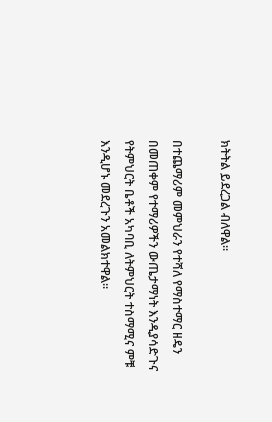ክትትል ይደረጋል ብለዋል።

በተጨማሪም መምህራን የተሻለ የማስተማር ዘዴን በመጠቀም የተማሪዎችን ውጤታማነት እንዲያሳድጉና የትምህርት ቤቶች አካባቢ ለትምህርት ተስማሚና ምቹ እንዲሆኑ መደረጉን አመልክተዋል።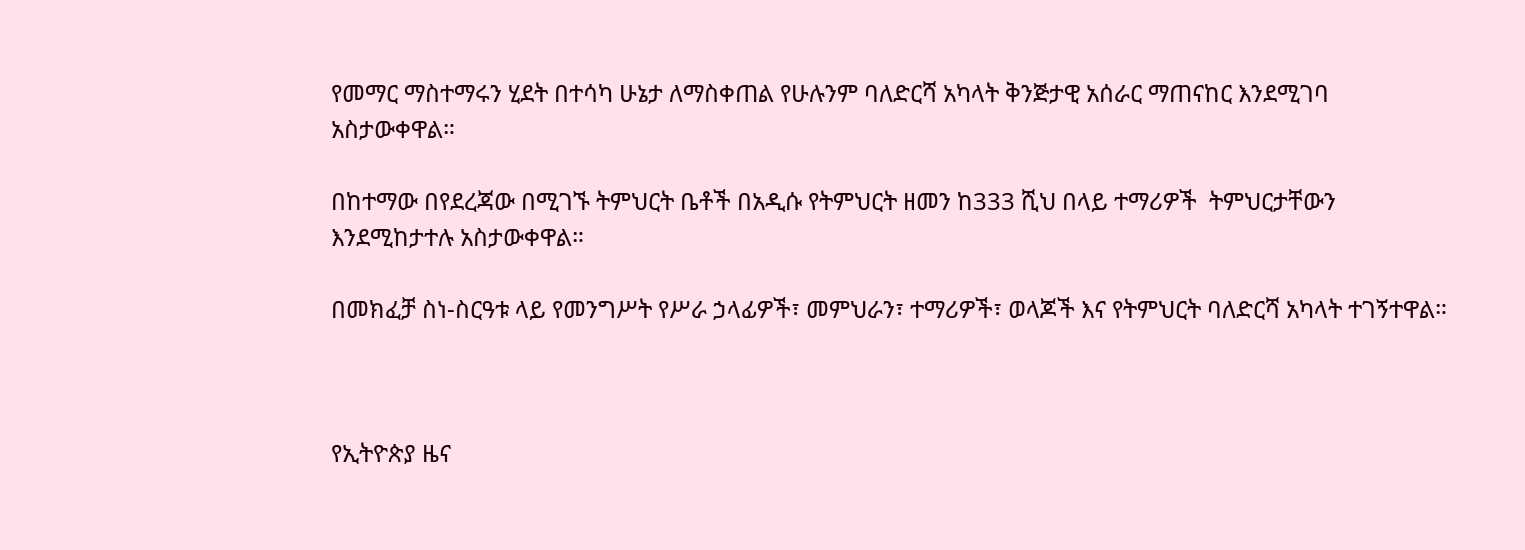የመማር ማስተማሩን ሂደት በተሳካ ሁኔታ ለማስቀጠል የሁሉንም ባለድርሻ አካላት ቅንጅታዊ አሰራር ማጠናከር እንደሚገባ አስታውቀዋል።

በከተማው በየደረጃው በሚገኙ ትምህርት ቤቶች በአዲሱ የትምህርት ዘመን ከ333 ሺህ በላይ ተማሪዎች  ትምህርታቸውን እንደሚከታተሉ አስታውቀዋል።

በመክፈቻ ስነ-ስርዓቱ ላይ የመንግሥት የሥራ ኃላፊዎች፣ መምህራን፣ ተማሪዎች፣ ወላጆች እና የትምህርት ባለድርሻ አካላት ተገኝተዋል።



የኢትዮጵያ ዜና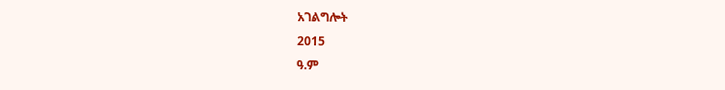አገልግሎት
2015
ዓ.ም